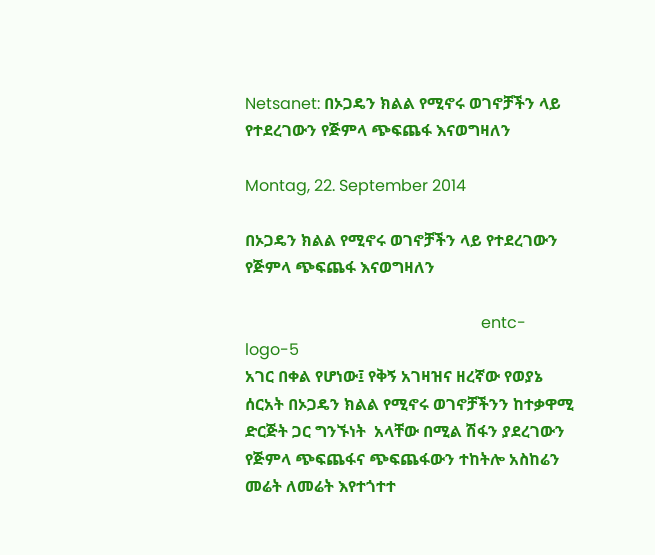Netsanet: በኦጋዴን ክልል የሚኖሩ ወገኖቻችን ላይ የተደረገውን የጅምላ ጭፍጨፋ እናወግዛለን

Montag, 22. September 2014

በኦጋዴን ክልል የሚኖሩ ወገኖቻችን ላይ የተደረገውን የጅምላ ጭፍጨፋ እናወግዛለን

                                                           entc-logo-5
አገር በቀል የሆነው፤ የቅኝ አገዛዝና ዘረኛው የወያኔ ሰርአት በኦጋዴን ክልል የሚኖሩ ወገኖቻችንን ከተቃዋሚ ድርጅት ጋር ግንኙነት  አላቸው በሚል ሽፋን ያደረገውን የጅምላ ጭፍጨፋና ጭፍጨፋውን ተከትሎ አስከሬን መሬት ለመሬት እየተጎተተ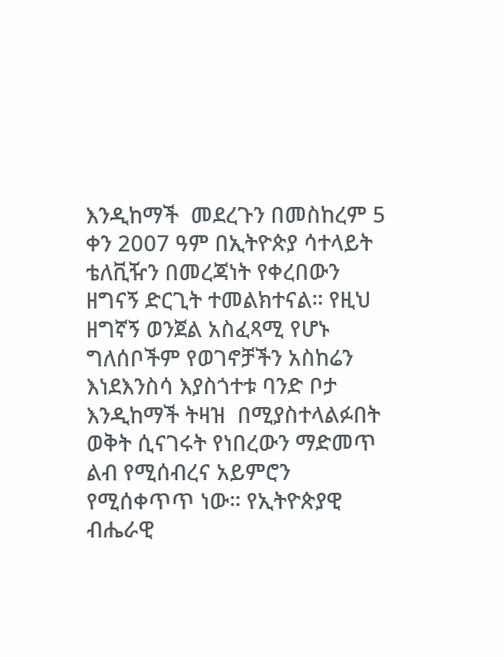እንዲከማች  መደረጉን በመስከረም 5 ቀን 2007 ዓም በኢትዮጵያ ሳተላይት ቴለቪዥን በመረጃነት የቀረበውን ዘግናኝ ድርጊት ተመልክተናል። የዚህ  ዘግኛኝ ወንጀል አስፈጻሚ የሆኑ ግለሰቦችም የወገኖቻችን አስከሬን እነደእንስሳ እያስጎተቱ ባንድ ቦታ እንዲከማች ትዛዝ  በሚያስተላልፉበት ወቅት ሲናገሩት የነበረውን ማድመጥ ልብ የሚሰብረና አይምሮን የሚሰቀጥጥ ነው። የኢትዮጵያዊ ብሔራዊ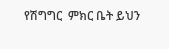የሽግግር  ምክር ቤት ይህን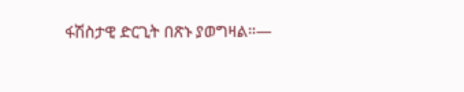ፋሽስታዊ ድርጊት በጽኑ ያወግዛል።—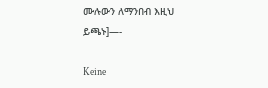ሙሉውን ለማንበብ እዚህ ይጫኑ]—-

Keine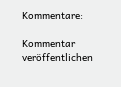Kommentare:

Kommentar veröffentlichen